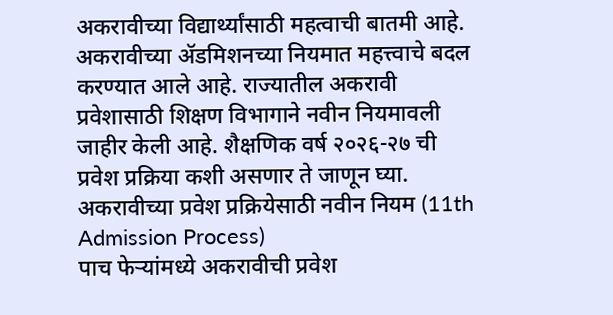अकरावीच्या विद्यार्थ्यांसाठी महत्वाची बातमी आहे. अकरावीच्या ॲडमिशनच्या नियमात महत्त्वाचे बदल करण्यात आले आहे. राज्यातील अकरावी प्रवेशासाठी शिक्षण विभागाने नवीन नियमावली जाहीर केली आहे. शैक्षणिक वर्ष २०२६-२७ ची प्रवेश प्रक्रिया कशी असणार ते जाणून घ्या.
अकरावीच्या प्रवेश प्रक्रियेसाठी नवीन नियम (11th Admission Process)
पाच फेऱ्यांमध्ये अकरावीची प्रवेश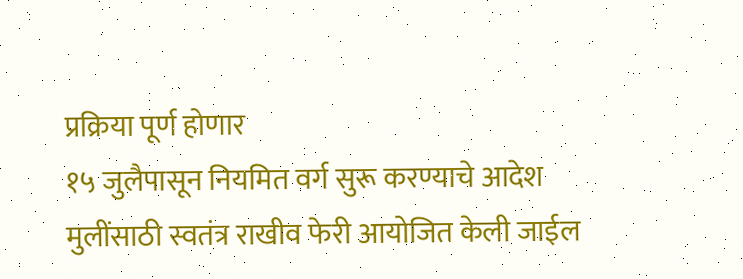प्रक्रिया पूर्ण होणार
१५ जुलैपासून नियमित वर्ग सुरू करण्याचे आदेश
मुलींसाठी स्वतंत्र राखीव फेरी आयोजित केली जाईल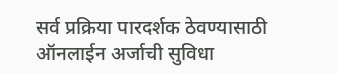सर्व प्रक्रिया पारदर्शक ठेवण्यासाठी ऑनलाईन अर्जाची सुविधा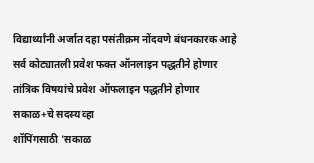विद्यार्थ्यांनी अर्जात दहा पसंतीक्रम नोंदवणे बंधनकारक आहे
सर्व कोट्यातली प्रवेश फक्त ऑनलाइन पद्धतीने होणार
तांत्रिक विषयांचे प्रवेश ऑफलाइन पद्धतीने होणार
सकाळ+चे सदस्य व्हा
शॉपिंगसाठी 'सकाळ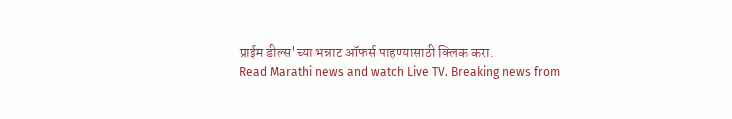प्राईम डील्स'च्या भन्नाट ऑफर्स पाहण्यासाठी क्लिक करा.
Read Marathi news and watch Live TV. Breaking news from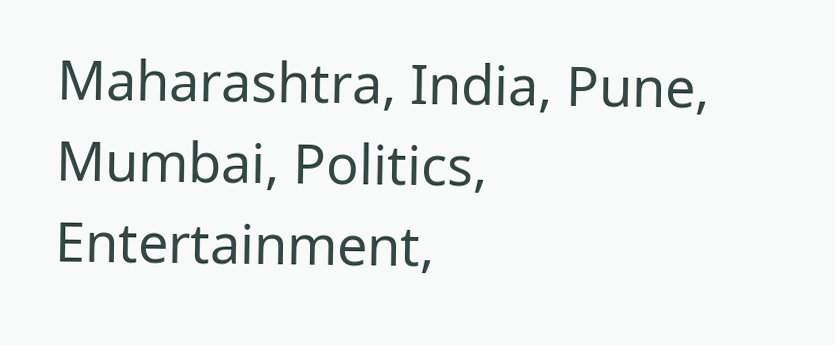Maharashtra, India, Pune, Mumbai, Politics, Entertainment,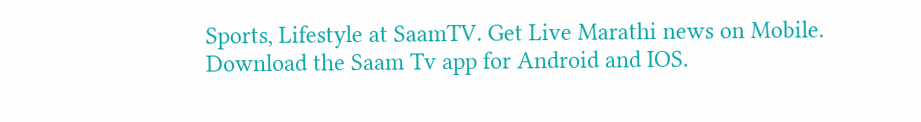Sports, Lifestyle at SaamTV. Get Live Marathi news on Mobile. Download the Saam Tv app for Android and IOS.